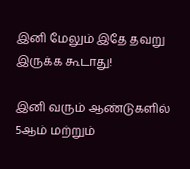இனி மேலும் இதே தவறு இருக்க கூடாது!

இனி வரும் ஆண்டுகளில் 5ஆம் மற்றும்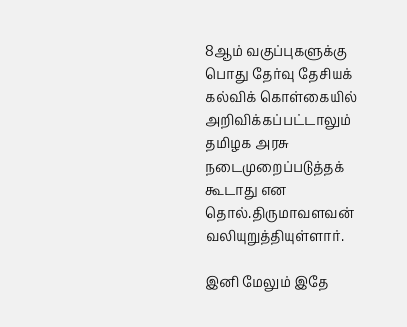8ஆம் வகுப்புகளுக்கு பொது தேர்வு தேசியக் கல்விக் கொள்கையில் அறிவிக்கப்பட்டாலும் தமிழக அரசு நடைமுறைப்படுத்தக் கூடாது என தொல்.திருமாவளவன் வலியுறுத்தியுள்ளார்.

இனி மேலும் இதே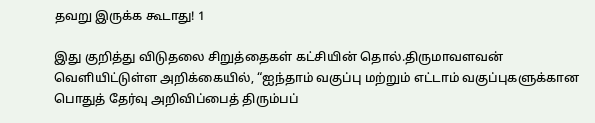தவறு இருக்க கூடாது! 1

இது குறித்து விடுதலை சிறுத்தைகள் கட்சியின் தொல்.திருமாவளவன் வெளியிட்டுள்ள அறிக்கையில், “ஐந்தாம் வகுப்பு மற்றும் எட்டாம் வகுப்புகளுக்கான பொதுத் தேர்வு அறிவிப்பைத் திரும்பப்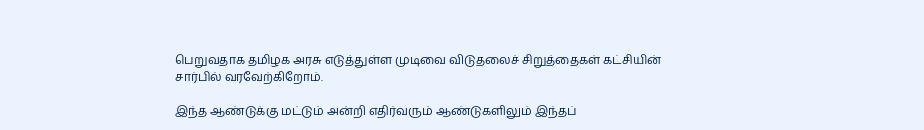பெறுவதாக தமிழக அரசு எடுத்துள்ள முடிவை விடுதலைச் சிறுத்தைகள் கட்சியின் சார்பில் வரவேற்கிறோம்.

இந்த ஆண்டுக்கு மட்டும் அன்றி எதிர்வரும் ஆண்டுகளிலும் இந்தப்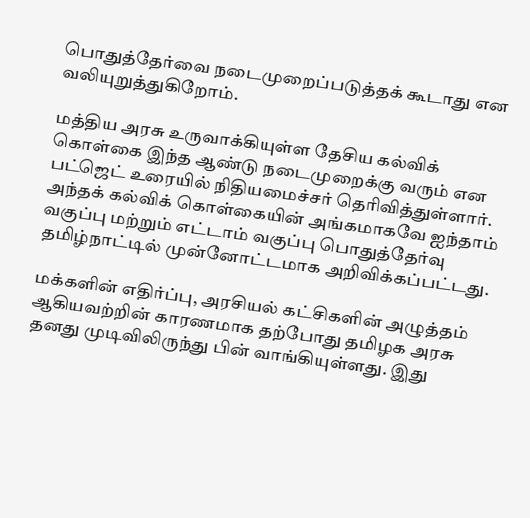பொதுத்தேர்வை நடைமுறைப்படுத்தக் கூடாது என வலியுறுத்துகிறோம்.

மத்திய அரசு உருவாக்கியுள்ள தேசிய கல்விக் கொள்கை இந்த ஆண்டு நடைமுறைக்கு வரும் என பட்ஜெட் உரையில் நிதியமைச்சர் தெரிவித்துள்ளார். அந்தக் கல்விக் கொள்கையின் அங்கமாகவே ஐந்தாம் வகுப்பு மற்றும் எட்டாம் வகுப்பு பொதுத்தேர்வு தமிழ்நாட்டில் முன்னோட்டமாக அறிவிக்கப்பட்டது.

மக்களின் எதிர்ப்பு, அரசியல் கட்சிகளின் அழுத்தம் ஆகியவற்றின் காரணமாக தற்போது தமிழக அரசு தனது முடிவிலிருந்து பின் வாங்கியுள்ளது. இது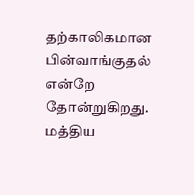தற்காலிகமான பின்வாங்குதல் என்றே தோன்றுகிறது. மத்திய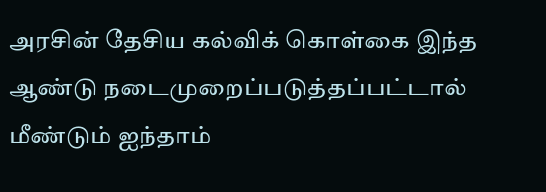அரசின் தேசிய கல்விக் கொள்கை இந்த ஆண்டு நடைமுறைப்படுத்தப்பட்டால் மீண்டும் ஐந்தாம்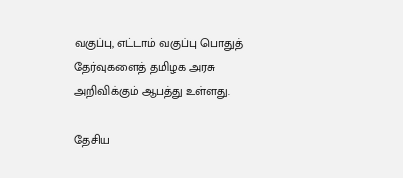வகுப்பு, எட்டாம் வகுப்பு பொதுத் தேர்வுகளைத் தமிழக அரசு அறிவிக்கும் ஆபத்து உள்ளது.

தேசிய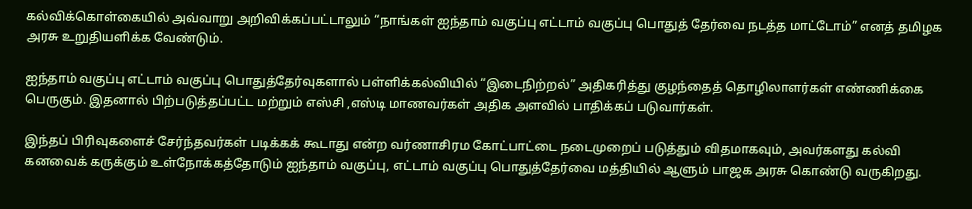கல்விக்கொள்கையில் அவ்வாறு அறிவிக்கப்பட்டாலும் “நாங்கள் ஐந்தாம் வகுப்பு எட்டாம் வகுப்பு பொதுத் தேர்வை நடத்த மாட்டோம்” எனத் தமிழக அரசு உறுதியளிக்க வேண்டும்.

ஐந்தாம் வகுப்பு எட்டாம் வகுப்பு பொதுத்தேர்வுகளால் பள்ளிக்கல்வியில் “இடைநிற்றல்” அதிகரித்து குழந்தைத் தொழிலாளர்கள் எண்ணிக்கை பெருகும். இதனால் பிற்படுத்தப்பட்ட மற்றும் எஸ்சி ,எஸ்டி மாணவர்கள் அதிக அளவில் பாதிக்கப் படுவார்கள்.

இந்தப் பிரிவுகளைச் சேர்ந்தவர்கள் படிக்கக் கூடாது என்ற வர்ணாசிரம கோட்பாட்டை நடைமுறைப் படுத்தும் விதமாகவும், அவர்களது கல்வி கனவைக் கருக்கும் உள்நோக்கத்தோடும் ஐந்தாம் வகுப்பு, எட்டாம் வகுப்பு பொதுத்தேர்வை மத்தியில் ஆளும் பாஜக அரசு கொண்டு வருகிறது.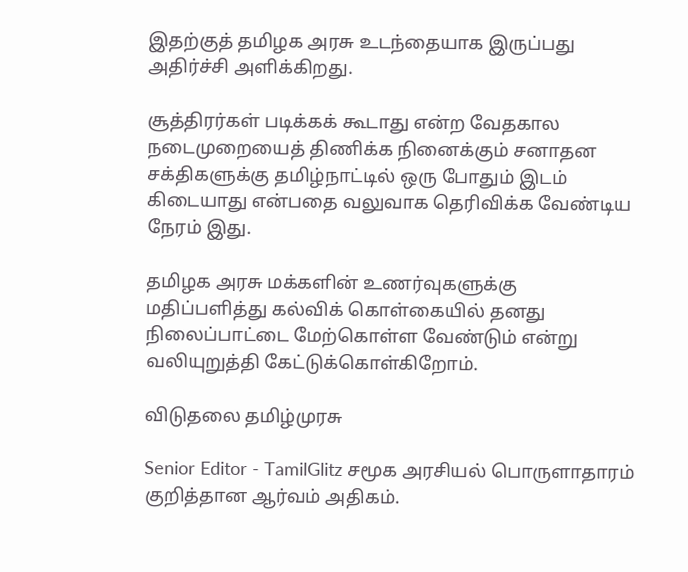இதற்குத் தமிழக அரசு உடந்தையாக இருப்பது அதிர்ச்சி அளிக்கிறது.

சூத்திரர்கள் படிக்கக் கூடாது என்ற வேதகால நடைமுறையைத் திணிக்க நினைக்கும் சனாதன சக்திகளுக்கு தமிழ்நாட்டில் ஒரு போதும் இடம் கிடையாது என்பதை வலுவாக தெரிவிக்க வேண்டிய நேரம் இது.

தமிழக அரசு மக்களின் உணர்வுகளுக்கு மதிப்பளித்து கல்விக் கொள்கையில் தனது நிலைப்பாட்டை மேற்கொள்ள வேண்டும் என்று வலியுறுத்தி கேட்டுக்கொள்கிறோம்.

விடுதலை தமிழ்முரசு

Senior Editor - TamilGlitz சமூக அரசியல் பொருளாதாரம் குறித்தான ஆர்வம் அதிகம்.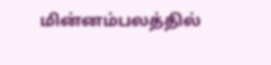மின்னம்பலத்தில்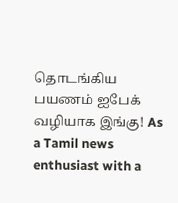தொடங்கிய பயணம் ஐபேக் வழியாக இங்கு! As a Tamil news enthusiast with a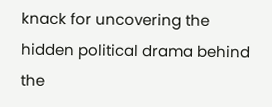knack for uncovering the hidden political drama behind the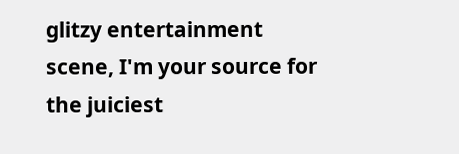glitzy entertainment scene, I'm your source for the juiciest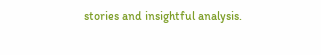stories and insightful analysis.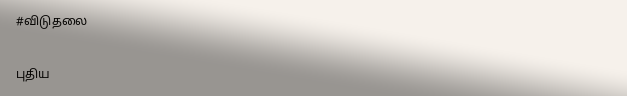#விடுதலை

புதிய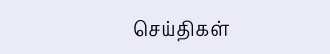செய்திகள்